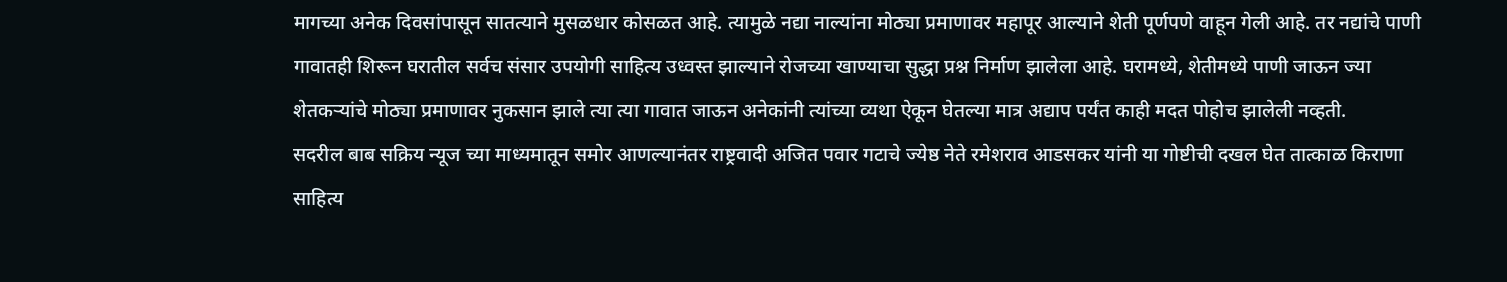मागच्या अनेक दिवसांपासून सातत्याने मुसळधार कोसळत आहे. त्यामुळे नद्या नाल्यांना मोठ्या प्रमाणावर महापूर आल्याने शेती पूर्णपणे वाहून गेली आहे. तर नद्यांचे पाणी गावातही शिरून घरातील सर्वच संसार उपयोगी साहित्य उध्वस्त झाल्याने रोजच्या खाण्याचा सुद्धा प्रश्न निर्माण झालेला आहे. घरामध्ये, शेतीमध्ये पाणी जाऊन ज्या शेतकऱ्यांचे मोठ्या प्रमाणावर नुकसान झाले त्या त्या गावात जाऊन अनेकांनी त्यांच्या व्यथा ऐकून घेतल्या मात्र अद्याप पर्यंत काही मदत पोहोच झालेली नव्हती.
सदरील बाब सक्रिय न्यूज च्या माध्यमातून समोर आणल्यानंतर राष्ट्रवादी अजित पवार गटाचे ज्येष्ठ नेते रमेशराव आडसकर यांनी या गोष्टीची दखल घेत तात्काळ किराणा साहित्य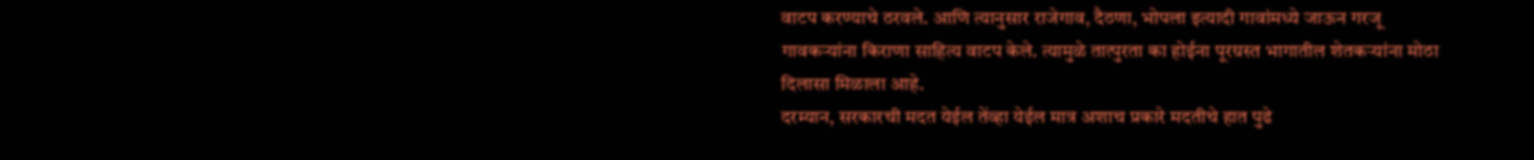वाटप करण्याचे ठरवले. आणि त्यानुसार राजेगाव, दैठणा, भोपला इत्यादी गावांमध्ये जाऊन गरजू गावकऱ्यांना किराणा साहित्य वाटप केले. त्यामुळे तात्पुरता का होईना पूरग्रस्त भागातील शेतकऱ्यांना मोठा दिलासा मिळाला आहे.
दरम्यान, सरकारची मदत येईल तेंव्हा येईल मात्र अशाच प्रकारे मदतीचे हात पुढे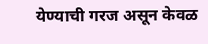येण्याची गरज असून केवळ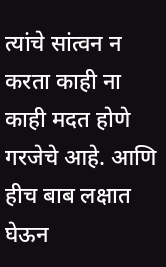त्यांचे सांत्वन न करता काही ना काही मदत होणे गरजेचे आहे. आणि हीच बाब लक्षात घेऊन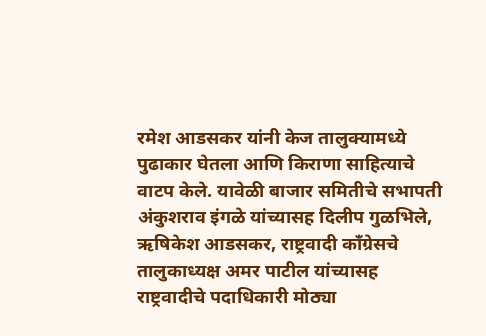रमेश आडसकर यांनी केज तालुक्यामध्ये पुढाकार घेतला आणि किराणा साहित्याचे वाटप केले. यावेळी बाजार समितीचे सभापती अंकुशराव इंगळे यांच्यासह दिलीप गुळभिले, ऋषिकेश आडसकर, राष्ट्रवादी काँग्रेसचे तालुकाध्यक्ष अमर पाटील यांच्यासह राष्ट्रवादीचे पदाधिकारी मोठ्या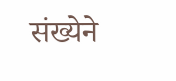संख्येने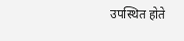उपस्थित होते